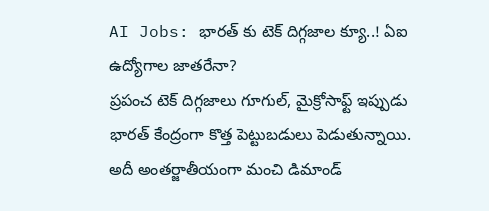AI Jobs: భారత్ కు టెక్ దిగ్గజాల క్యూ..! ఏఐ ఉద్యోగాల జాతరేనా?
ప్రపంచ టెక్ దిగ్గజాలు గూగుల్, మైక్రోసాఫ్ట్ ఇప్పుడు భారత్ కేంద్రంగా కొత్త పెట్టుబడులు పెడుతున్నాయి. అదీ అంతర్జాతీయంగా మంచి డిమాండ్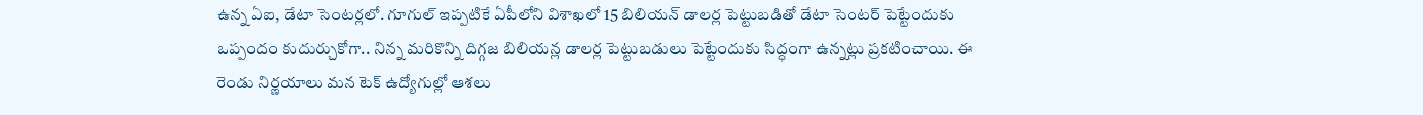ఉన్న ఏఐ, డేటా సెంటర్లలో. గూగుల్ ఇప్పటికే ఏపీలోని విశాఖలో 15 బిలియన్ డాలర్ల పెట్టుబడితో డేటా సెంటర్ పెట్టేందుకు ఒప్పందం కుదుర్చుకోగా.. నిన్న మరికొన్ని దిగ్గజ బిలియన్ల డాలర్ల పెట్టుబడులు పెట్టేందుకు సిద్ధంగా ఉన్నట్లు ప్రకటించాయి. ఈ రెండు నిర్ణయాలు మన టెక్ ఉద్యోగుల్లో ఆశలు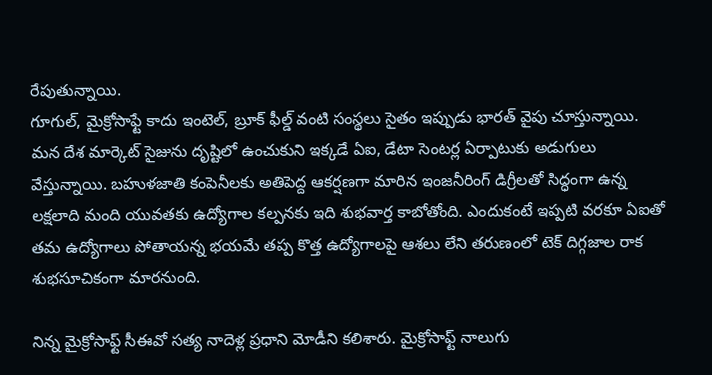రేపుతున్నాయి.
గూగుల్, మైక్రోసాఫ్టే కాదు ఇంటెల్, బ్రూక్ ఫీల్డ్ వంటి సంస్థలు సైతం ఇప్పుడు భారత్ వైపు చూస్తున్నాయి. మన దేశ మార్కెట్ సైజును దృష్టిలో ఉంచుకుని ఇక్కడే ఏఐ, డేటా సెంటర్ల ఏర్పాటుకు అడుగులు వేస్తున్నాయి. బహుళజాతి కంపెనీలకు అతిపెద్ద ఆకర్షణగా మారిన ఇంజనీరింగ్ డిగ్రీలతో సిద్ధంగా ఉన్న లక్షలాది మంది యువతకు ఉద్యోగాల కల్పనకు ఇది శుభవార్త కాబోతోంది. ఎందుకంటే ఇప్పటి వరకూ ఏఐతో తమ ఉద్యోగాలు పోతాయన్న భయమే తప్ప కొత్త ఉద్యోగాలపై ఆశలు లేని తరుణంలో టెక్ దిగ్గజాల రాక శుభసూచికంగా మారనుంది.

నిన్న మైక్రోసాఫ్ట్ సీఈవో సత్య నాదెళ్ల ప్రధాని మోడీని కలిశారు. మైక్రోసాఫ్ట్ నాలుగు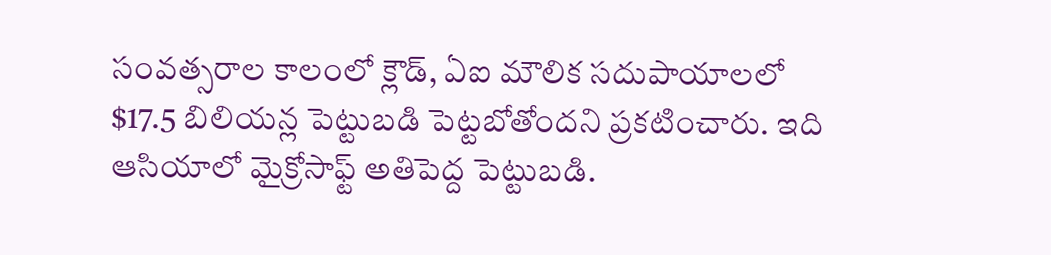సంవత్సరాల కాలంలో క్లౌడ్, ఏఐ మౌలిక సదుపాయాలలో $17.5 బిలియన్ల పెట్టుబడి పెట్టబోతోందని ప్రకటించారు. ఇది ఆసియాలో మైక్రోసాఫ్ట్ అతిపెద్ద పెట్టుబడి.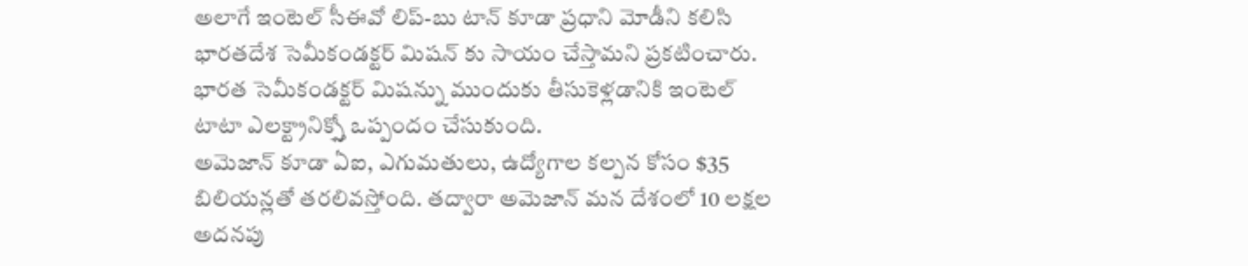అలాగే ఇంటెల్ సీఈవో లిప్-బు టాన్ కూడా ప్రధాని మోడీని కలిసి భారతదేశ సెమీకండక్టర్ మిషన్ కు సాయం చేస్తామని ప్రకటించారు. భారత సెమీకండక్టర్ మిషన్ను ముందుకు తీసుకెళ్లడానికి ఇంటెల్ టాటా ఎలక్ట్రానిక్స్తో ఒప్పందం చేసుకుంది.
అమెజాన్ కూడా ఏఐ, ఎగుమతులు, ఉద్యోగాల కల్పన కోసం $35 బిలియన్లతో తరలివస్తోంది. తద్వారా అమెజాన్ మన దేశంలో 10 లక్షల అదనపు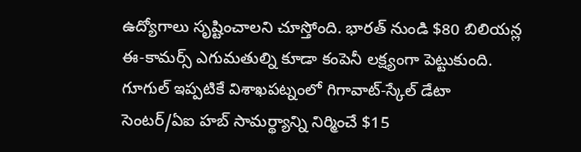ఉద్యోగాలు సృష్టించాలని చూస్తోంది. భారత్ నుండి $80 బిలియన్ల ఈ-కామర్స్ ఎగుమతుల్ని కూడా కంపెనీ లక్ష్యంగా పెట్టుకుంది. గూగుల్ ఇప్పటికే విశాఖపట్నంలో గిగావాట్-స్కేల్ డేటా సెంటర్/ఏఐ హబ్ సామర్థ్యాన్ని నిర్మించే $15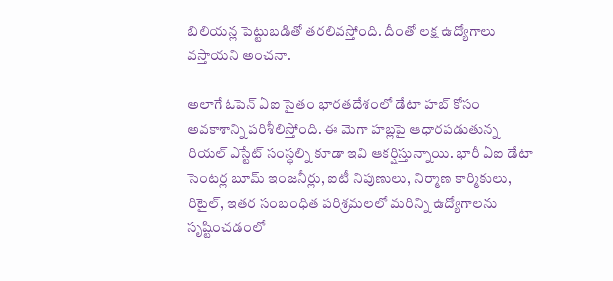బిలియన్ల పెట్టుబడితో తరలివస్తోంది. దీంతో లక్ష ఉద్యోగాలు వస్తాయని అంచనా.

అలాగే ఓపెన్ ఏఐ సైతం భారతదేశంలో డేటా హబ్ కోసం అవకాశాన్ని పరిశీలిస్తోంది. ఈ మెగా హబ్లపై ఆధారపడుతున్న రియల్ ఎస్టేట్ సంస్ధల్ని కూడా ఇవి ఆకర్షిస్తున్నాయి. భారీ ఏఐ డేటా సెంటర్ల బూమ్ ఇంజనీర్లు, ఐటీ నిపుణులు, నిర్మాణ కార్మికులు, రిటైల్, ఇతర సంబంధిత పరిశ్రమలలో మరిన్ని ఉద్యోగాలను సృష్టించడంలో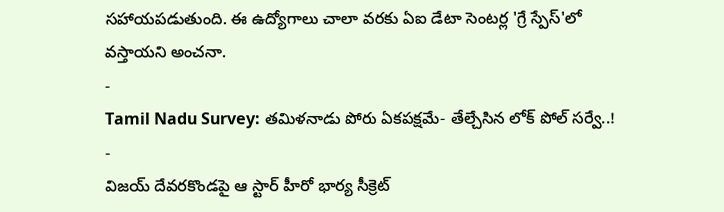సహాయపడుతుంది. ఈ ఉద్యోగాలు చాలా వరకు ఏఐ డేటా సెంటర్ల 'గ్రే స్పేస్'లో వస్తాయని అంచనా.
-
Tamil Nadu Survey: తమిళనాడు పోరు ఏకపక్షమే- తేల్చేసిన లోక్ పోల్ సర్వే..! -
విజయ్ దేవరకొండపై ఆ స్టార్ హీరో భార్య సీక్రెట్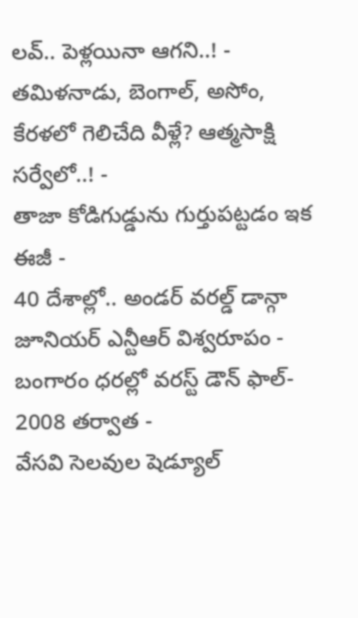లవ్.. పెళ్లయినా ఆగని..! -
తమిళనాడు, బెంగాల్, అసోం, కేరళలో గెలిచేది వీళ్లే? ఆత్మసాక్షి సర్వేలో..! -
తాజా కోడిగుడ్డును గుర్తుపట్టడం ఇక ఈజీ -
40 దేశాల్లో.. అండర్ వరల్డ్ డాన్గా జూనియర్ ఎన్టీఆర్ విశ్వరూపం -
బంగారం ధరల్లో వరస్ట్ డౌన్ ఫాల్- 2008 తర్వాత -
వేసవి సెలవుల షెడ్యూల్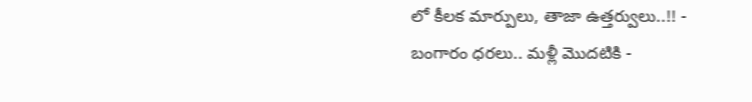లో కీలక మార్పులు, తాజా ఉత్తర్వులు..!! -
బంగారం ధరలు.. మళ్లీ మొదటికి -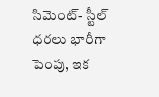సిమెంట్- స్టీల్ ధరలు భారీగా పెంపు, ఇక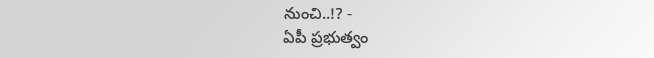నుంచి..!? -
ఏపీ ప్రభుత్వం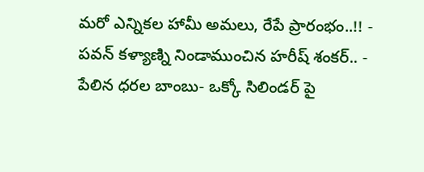మరో ఎన్నికల హామీ అమలు, రేపే ప్రారంభం..!! -
పవన్ కళ్యాణ్ని నిండాముంచిన హరీష్ శంకర్.. -
పేలిన ధరల బాంబు- ఒక్కో సిలిండర్ పై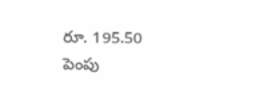రూ. 195.50 పెంపు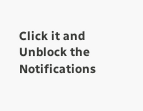Click it and Unblock the Notifications